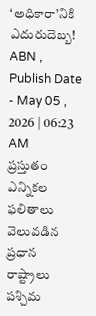‘అధికారా’నికి ఎదురుదెబ్బ!
ABN , Publish Date - May 05 , 2026 | 06:23 AM
ప్రస్తుతం ఎన్నికల ఫలితాలు వెలువడిన ప్రధాన రాష్ట్రాలు పశ్చిమ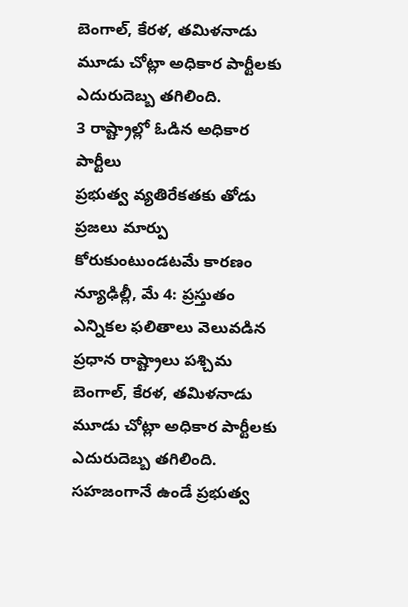బెంగాల్, కేరళ, తమిళనాడు మూడు చోట్లా అధికార పార్టీలకు ఎదురుదెబ్బ తగిలింది.
3 రాష్ట్రాల్లో ఓడిన అధికార పార్టీలు
ప్రభుత్వ వ్యతిరేకతకు తోడు ప్రజలు మార్పు కోరుకుంటుండటమే కారణం
న్యూఢిల్లీ, మే 4: ప్రస్తుతం ఎన్నికల ఫలితాలు వెలువడిన ప్రధాన రాష్ట్రాలు పశ్చిమ బెంగాల్, కేరళ, తమిళనాడు మూడు చోట్లా అధికార పార్టీలకు ఎదురుదెబ్బ తగిలింది. సహజంగానే ఉండే ప్రభుత్వ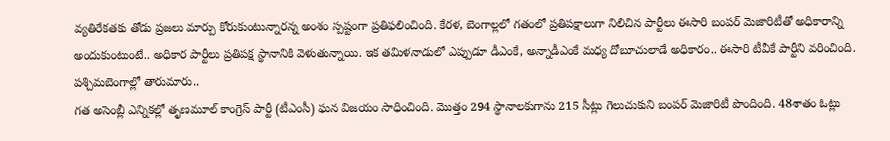వ్యతిరేకతకు తోడు ప్రజలు మార్పు కోరుకుంటున్నారన్న అంశం స్పష్టంగా ప్రతిఫలించింది. కేరళ, బెంగాల్లలో గతంలో ప్రతిపక్షాలుగా నిలిచిన పార్టీలు ఈసారి బంపర్ మెజారిటీతో అధికారాన్ని అందుకుంటుంటే.. అధికార పార్టీలు ప్రతిపక్ష స్థానానికి వెళుతున్నాయి. ఇక తమిళనాడులో ఎప్పుడూ డీఎంకే, అన్నాడీఎంకే మధ్య దోబూచులాడే అధికారం.. ఈసారి టీవీకే పార్టీని వరించింది.
పశ్చిమబెంగాల్లో తారుమారు..
గత అసెంబ్లీ ఎన్నికల్లో తృణమూల్ కాంగ్రెస్ పార్టీ (టీఎంసీ) ఘన విజయం సాధించింది. మొత్తం 294 స్థానాలకుగాను 215 సీట్లు గెలుచుకుని బంపర్ మెజారిటీ పొందింది. 48శాతం ఓట్లు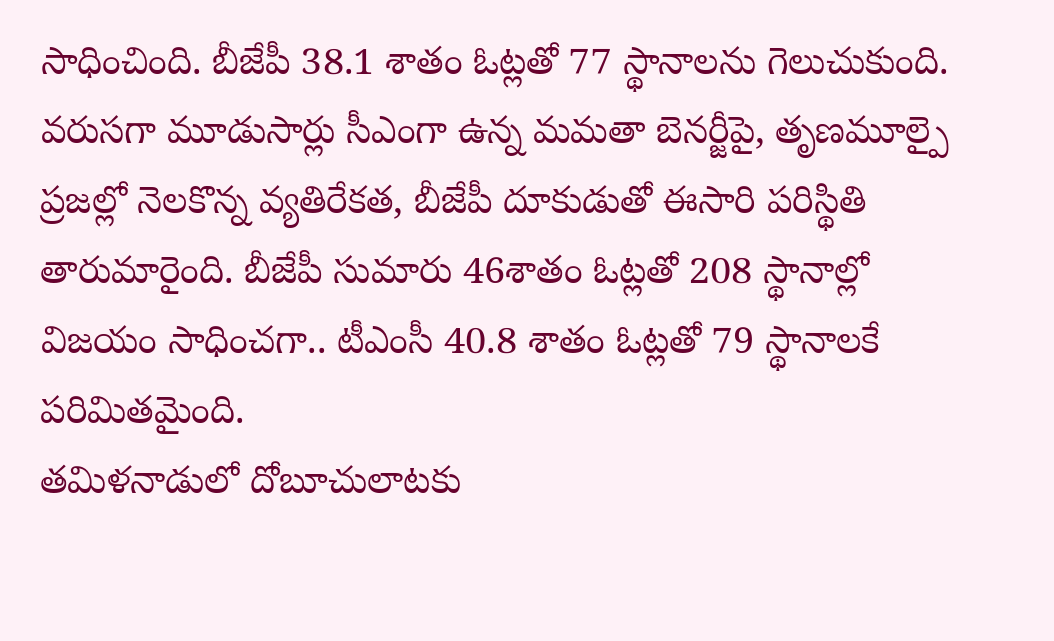సాధించింది. బీజేపీ 38.1 శాతం ఓట్లతో 77 స్థానాలను గెలుచుకుంది. వరుసగా మూడుసార్లు సీఎంగా ఉన్న మమతా బెనర్జీపై, తృణమూల్పై ప్రజల్లో నెలకొన్న వ్యతిరేకత, బీజేపీ దూకుడుతో ఈసారి పరిస్థితి తారుమారైంది. బీజేపీ సుమారు 46శాతం ఓట్లతో 208 స్థానాల్లో విజయం సాధించగా.. టీఎంసీ 40.8 శాతం ఓట్లతో 79 స్థానాలకే పరిమితమైంది.
తమిళనాడులో దోబూచులాటకు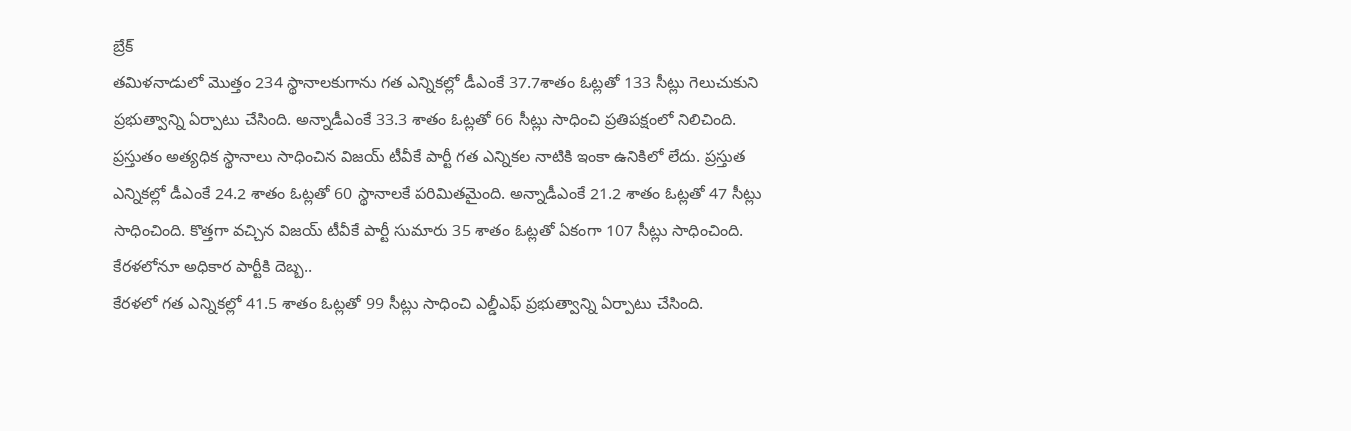బ్రేక్
తమిళనాడులో మొత్తం 234 స్థానాలకుగాను గత ఎన్నికల్లో డీఎంకే 37.7శాతం ఓట్లతో 133 సీట్లు గెలుచుకుని ప్రభుత్వాన్ని ఏర్పాటు చేసింది. అన్నాడీఎంకే 33.3 శాతం ఓట్లతో 66 సీట్లు సాధించి ప్రతిపక్షంలో నిలిచింది. ప్రస్తుతం అత్యధిక స్థానాలు సాధించిన విజయ్ టీవీకే పార్టీ గత ఎన్నికల నాటికి ఇంకా ఉనికిలో లేదు. ప్రస్తుత ఎన్నికల్లో డీఎంకే 24.2 శాతం ఓట్లతో 60 స్థానాలకే పరిమితమైంది. అన్నాడీఎంకే 21.2 శాతం ఓట్లతో 47 సీట్లు సాధించింది. కొత్తగా వచ్చిన విజయ్ టీవీకే పార్టీ సుమారు 35 శాతం ఓట్లతో ఏకంగా 107 సీట్లు సాధించింది.
కేరళలోనూ అధికార పార్టీకి దెబ్బ..
కేరళలో గత ఎన్నికల్లో 41.5 శాతం ఓట్లతో 99 సీట్లు సాధించి ఎల్డీఎఫ్ ప్రభుత్వాన్ని ఏర్పాటు చేసింది.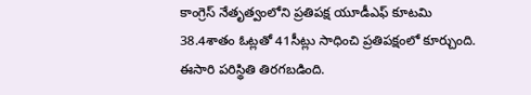కాంగ్రెస్ నేతృత్వంలోని ప్రతిపక్ష యూడీఎఫ్ కూటమి 38.4శాతం ఓట్లతో 41సీట్లు సాధించి ప్రతిపక్షంలో కూర్చుంది. ఈసారి పరిస్థితి తిరగబడింది.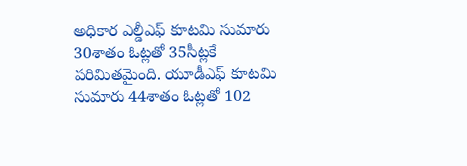అధికార ఎల్డీఎఫ్ కూటమి సుమారు 30శాతం ఓట్లతో 35సీట్లకే పరిమితమైంది. యూడీఎఫ్ కూటమి సుమారు 44శాతం ఓట్లతో 102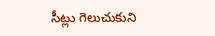సీట్లు గెలుచుకుని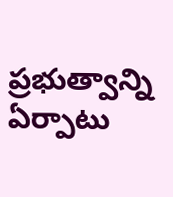ప్రభుత్వాన్ని ఏర్పాటు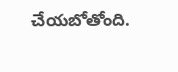చేయబోతోంది.